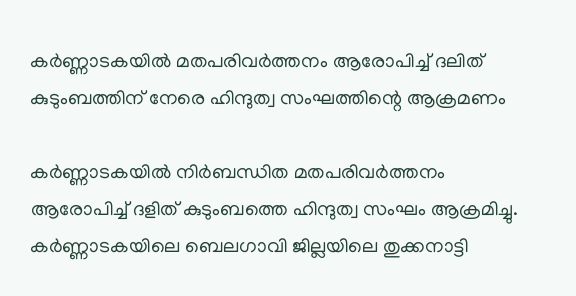കര്‍ണ്ണാടകയില്‍ മതപരിവര്‍ത്തനം ആരോപിച്ച് ദലിത് കുടുംബത്തിന് നേരെ ഹിന്ദുത്വ സംഘത്തിന്റെ ആക്രമണം

കര്‍ണ്ണാടകയില്‍ നിര്‍ബന്ധിത മതപരിവര്‍ത്തനം ആരോപിച്ച് ദളിത് കുടുംബത്തെ ഹിന്ദുത്വ സംഘം ആക്രമിച്ചു. കര്‍ണ്ണാടകയിലെ ബെലഗാവി ജില്ലയിലെ തുക്കനാട്ടി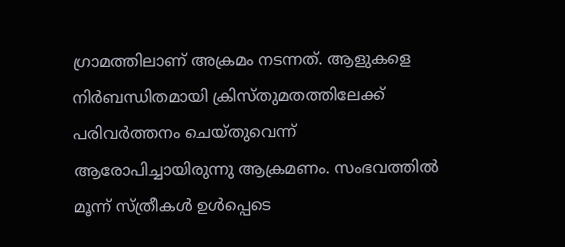ഗ്രാമത്തിലാണ് അക്രമം നടന്നത്. ആളുകളെ നിര്‍ബന്ധിതമായി ക്രിസ്തുമതത്തിലേക്ക് പരിവര്‍ത്തനം ചെയ്തുവെന്ന് ആരോപിച്ചായിരുന്നു ആക്രമണം. സംഭവത്തില്‍ മൂന്ന് സ്ത്രീകള്‍ ഉള്‍പ്പെടെ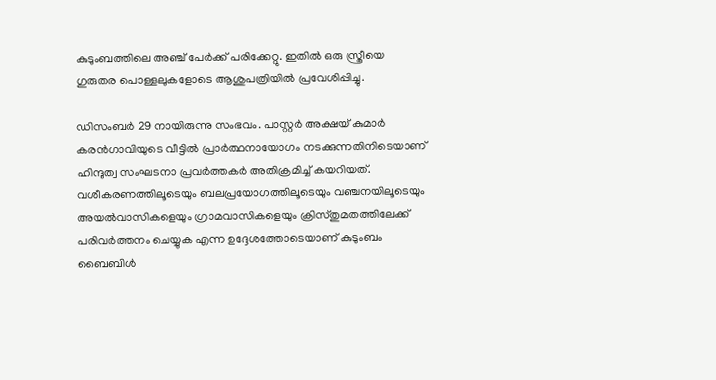കുടുംബത്തിലെ അഞ്ച് പേര്‍ക്ക് പരിക്കേറ്റു. ഇതില്‍ ഒരു സ്ത്രീയെ ഗുരുതര പൊള്ളലുകളോടെ ആശുപത്രിയില്‍ പ്രവേശിപ്പിച്ചു.

ഡിസംബര്‍ 29 നായിരുന്നു സംഭവം. പാസ്റ്റര്‍ അക്ഷയ് കുമാര്‍ കരന്‍ഗാവിയുടെ വീട്ടില്‍ പ്രാര്‍ത്ഥനായോഗം നടക്കുന്നതിനിടെയാണ് ഹിന്ദുത്വ സംഘടനാ പ്രവര്‍ത്തകര്‍ അതിക്രമിച്ച് കയറിയത്. വശീകരണത്തിലൂടെയും ബലപ്രയോഗത്തിലൂടെയും വഞ്ചനയിലൂടെയും അയല്‍വാസികളെയും ഗ്രാമവാസികളെയും ക്രിസ്തുമതത്തിലേക്ക് പരിവര്‍ത്തനം ചെയ്യുക എന്ന ഉദ്ദേശത്തോടെയാണ് കുടുംബം ബൈബിള്‍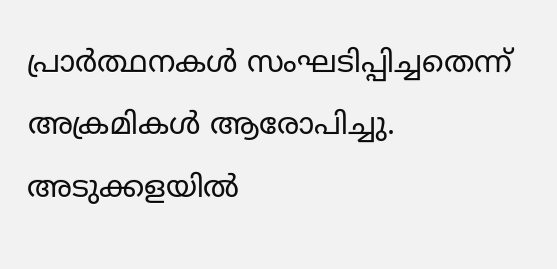പ്രാര്‍ത്ഥനകള്‍ സംഘടിപ്പിച്ചതെന്ന് അക്രമികള്‍ ആരോപിച്ചു. അടുക്കളയില്‍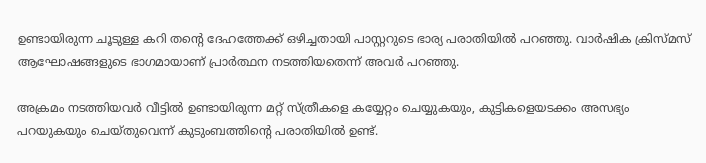ഉണ്ടായിരുന്ന ചൂടുള്ള കറി തന്റെ ദേഹത്തേക്ക് ഒഴിച്ചതായി പാസ്റ്ററുടെ ഭാര്യ പരാതിയില്‍ പറഞ്ഞു. വാര്‍ഷിക ക്രിസ്മസ് ആഘോഷങ്ങളുടെ ഭാഗമായാണ് പ്രാര്‍ത്ഥന നടത്തിയതെന്ന് അവര്‍ പറഞ്ഞു.

അക്രമം നടത്തിയവര്‍ വീട്ടില്‍ ഉണ്ടായിരുന്ന മറ്റ് സ്ത്രീകളെ കയ്യേറ്റം ചെയ്യുകയും, കുട്ടികളെയടക്കം അസഭ്യം പറയുകയും ചെയ്തുവെന്ന് കുടുംബത്തിന്റെ പരാതിയില്‍ ഉണ്ട്.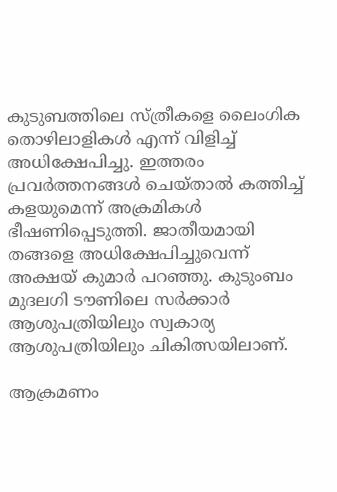കുടുബത്തിലെ സ്ത്രീകളെ ലൈംഗിക തൊഴിലാളികള്‍ എന്ന് വിളിച്ച് അധിക്ഷേപിച്ചു. ഇത്തരം പ്രവര്‍ത്തനങ്ങള്‍ ചെയ്താല്‍ കത്തിച്ച് കളയുമെന്ന് അക്രമികള്‍ ഭീഷണിപ്പെടുത്തി. ജാതീയമായി തങ്ങളെ അധിക്ഷേപിച്ചുവെന്ന് അക്ഷയ് കുമാര്‍ പറഞ്ഞു. കുടുംബം മുദലഗി ടൗണിലെ സര്‍ക്കാര്‍ ആശുപത്രിയിലും സ്വകാര്യ ആശുപത്രിയിലും ചികിത്സയിലാണ്.

ആക്രമണം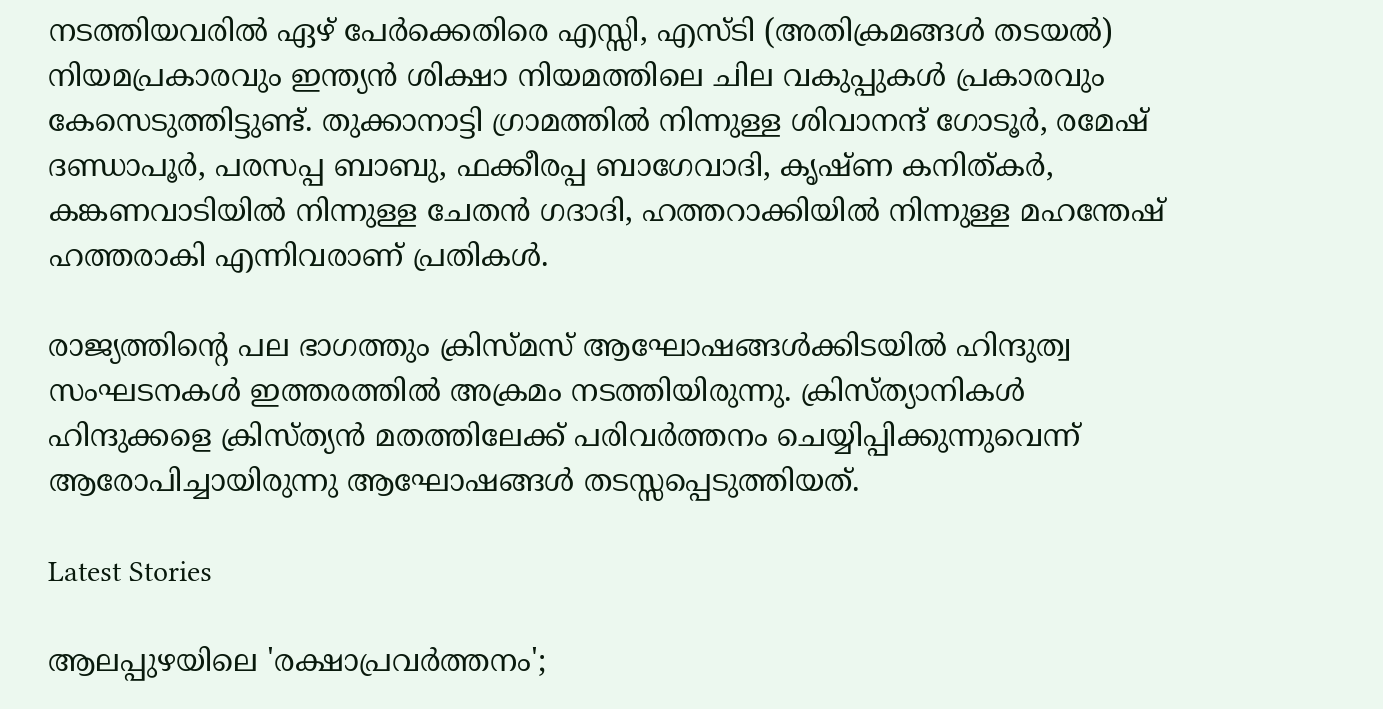നടത്തിയവരില്‍ ഏഴ് പേര്‍ക്കെതിരെ എസ്സി, എസ്ടി (അതിക്രമങ്ങള്‍ തടയല്‍) നിയമപ്രകാരവും ഇന്ത്യന്‍ ശിക്ഷാ നിയമത്തിലെ ചില വകുപ്പുകള്‍ പ്രകാരവും കേസെടുത്തിട്ടുണ്ട്. തുക്കാനാട്ടി ഗ്രാമത്തില്‍ നിന്നുള്ള ശിവാനന്ദ് ഗോടൂര്‍, രമേഷ് ദണ്ഡാപൂര്‍, പരസപ്പ ബാബു, ഫക്കീരപ്പ ബാഗേവാദി, കൃഷ്ണ കനിത്കര്‍, കങ്കണവാടിയില്‍ നിന്നുള്ള ചേതന്‍ ഗദാദി, ഹത്തറാക്കിയില്‍ നിന്നുള്ള മഹന്തേഷ് ഹത്തരാകി എന്നിവരാണ് പ്രതികള്‍.

രാജ്യത്തിന്റെ പല ഭാഗത്തും ക്രിസ്മസ് ആഘോഷങ്ങള്‍ക്കിടയില്‍ ഹിന്ദുത്വ സംഘടനകള്‍ ഇത്തരത്തില്‍ അക്രമം നടത്തിയിരുന്നു. ക്രിസ്ത്യാനികള്‍ ഹിന്ദുക്കളെ ക്രിസ്ത്യന്‍ മതത്തിലേക്ക് പരിവര്‍ത്തനം ചെയ്യിപ്പിക്കുന്നുവെന്ന് ആരോപിച്ചായിരുന്നു ആഘോഷങ്ങള്‍ തടസ്സപ്പെടുത്തിയത്.

Latest Stories

ആലപ്പുഴയിലെ 'രക്ഷാപ്രവർത്തനം';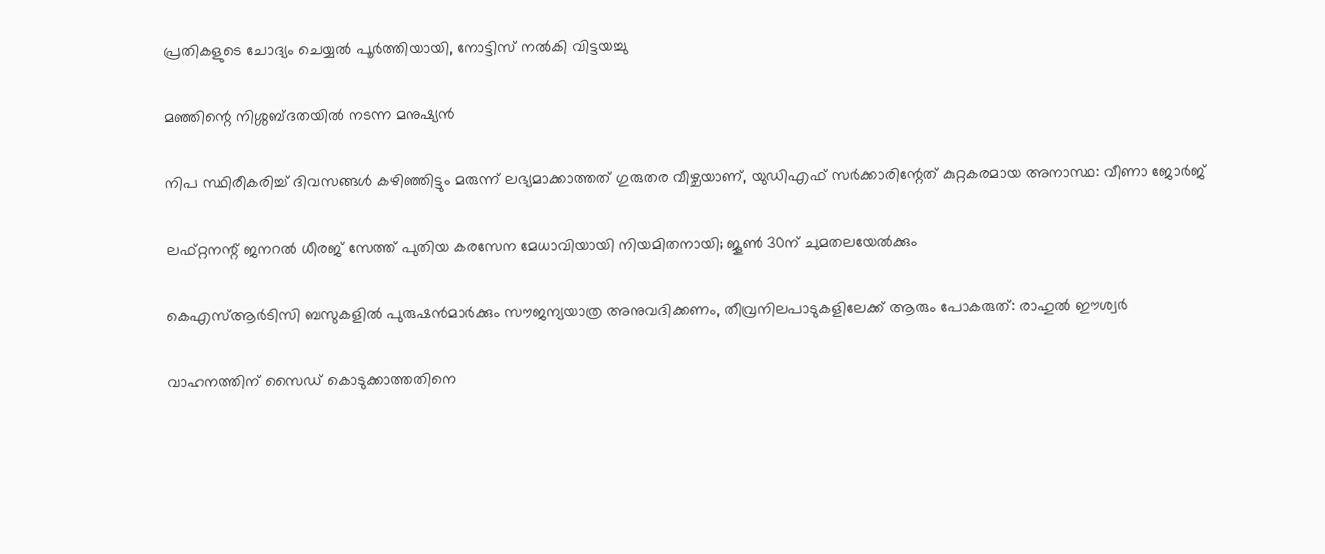പ്രതികളുടെ ചോദ്യം ചെയ്യൽ പൂർത്തിയായി, നോട്ടിസ് നൽകി വിട്ടയച്ചു

മഞ്ഞിന്റെ നിശ്ശബ്ദതയിൽ നടന്ന മനുഷ്യൻ

നിപ സ്ഥിരീകരിച്ച് ദിവസങ്ങൾ കഴിഞ്ഞിട്ടും മരുന്ന് ലഭ്യമാക്കാത്തത് ഗുരുതര വീഴ്ചയാണ്, യുഡിഎഫ് സർക്കാരിന്റേത് കുറ്റകരമായ അനാസ്ഥ: വീണാ ജോർജ്

ലഫ്റ്റനന്റ് ജനറൽ ധീരജ് സേത്ത് പുതിയ കരസേന മേധാവിയായി നിയമിതനായി; ജൂൺ 30ന് ചുമതലയേൽക്കും

കെഎസ്ആർടിസി ബസുകളിൽ പുരുഷൻമാർക്കും സൗജന്യയാത്ര അനുവദിക്കണം, തീവ്രനിലപാടുകളിലേക്ക് ആരും പോകരുത്: രാഹുൽ ഈശ്വർ

വാഹനത്തിന് സൈഡ് കൊടുക്കാത്തതിനെ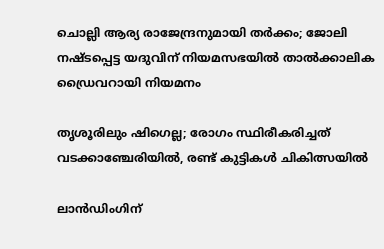ചൊല്ലി ആര്യ രാജേന്ദ്രനുമായി തർക്കം; ജോലി നഷ്ടപ്പെട്ട യദുവിന് നിയമസഭയിൽ താൽക്കാലിക ഡ്രൈവറായി നിയമനം

തൃശൂരിലും ഷിഗെല്ല; രോഗം സ്ഥിരീകരിച്ചത് വടക്കാഞ്ചേരിയിൽ, രണ്ട് കുട്ടികൾ ചികിത്സയിൽ

ലാൻഡിംഗിന്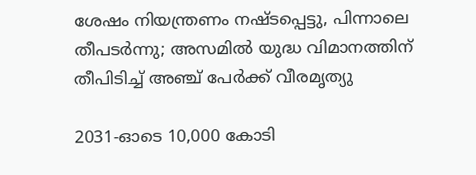ശേഷം നിയന്ത്രണം നഷ്ടപ്പെട്ടു, പിന്നാലെ തീപടർന്നു; അസമിൽ യുദ്ധ വിമാനത്തിന് തീപിടിച്ച് അഞ്ച് പേർക്ക് വീരമൃത്യു

2031-ഓടെ 10,000 കോടി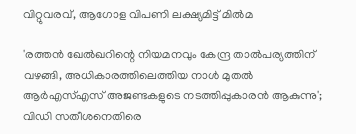വിറ്റുവരവ്, ആഗോള വിപണി ലക്ഷ്യമിട്ട് മിൽമ

'രത്തൻ ഖേൽഖറിന്റെ നിയമനവും കേന്ദ്ര താൽപര്യത്തിന് വഴങ്ങി, അധികാരത്തിലെത്തിയ നാൾ മുതൽ ആർഎസ്എസ് അജണ്ടകളുടെ നടത്തിപ്പുകാരൻ ആകുന്നു'; വിഡി സതീശനെതിരെ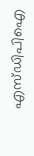എസ്ഡിപിഐ